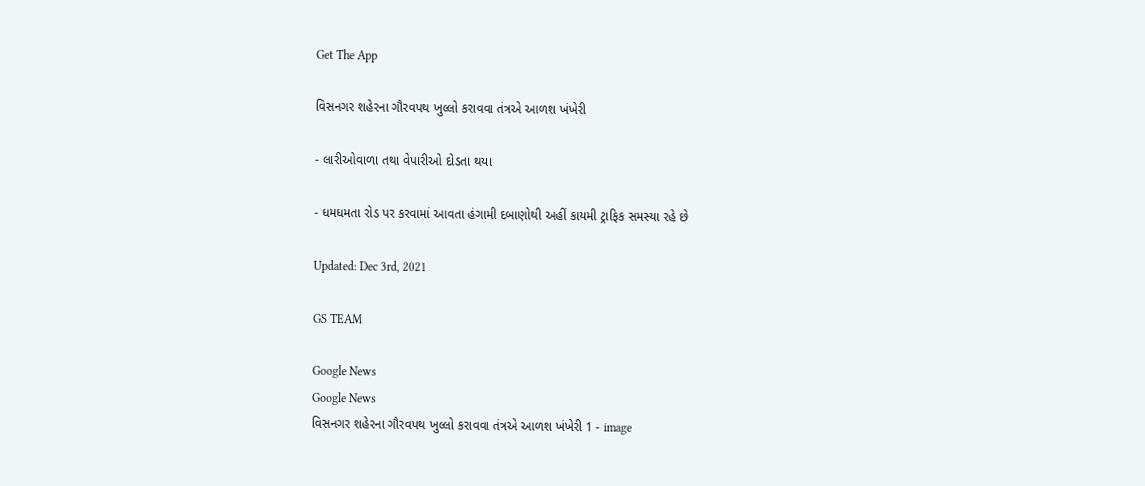Get The App

વિસનગર શહેરના ગૌરવપથ ખુલ્લો કરાવવા તંત્રએ આળશ ખંખેરી

- લારીઓવાળા તથા વેપારીઓ દોડતા થયા

- ધમધમતા રોડ પર કરવામાં આવતા હંગામી દબાણોથી અહીં કાયમી ટ્રાફિક સમસ્યા રહે છે

Updated: Dec 3rd, 2021

GS TEAM

Google News
Google News
વિસનગર શહેરના ગૌરવપથ ખુલ્લો કરાવવા તંત્રએ આળશ ખંખેરી 1 - image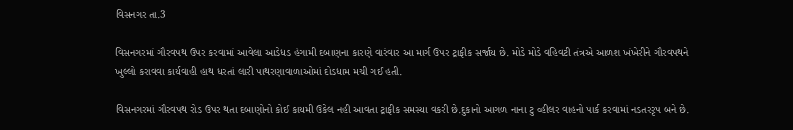વિસનગર તા.3

વિસનગરમાં ગૌરવપથ ઉપર કરવામાં આવેલા આડેધડ હંગામી દબાણના કારણે વારંવાર આ માર્ગ ઉપર ટ્રાફીક સર્જાય છે. મોડે મોડે વહિવટી તંત્રએ આળશ ખંખેરીને ગૌરવપથને ખુલ્લો કરાવવા કાર્યવાહી હાથ ધરતાં લારી પાથરણાવાળાઓમાં દોડધામ મચી ગઈ હતી.

વિસનગરમાં ગૌરવપથ રોડ ઉપર થતા દબાણોનો કોઈ કાયમી ઉકેલ નહી આવતા ટ્રાફીક સમસ્યા વકરી છે.દુકાનો આગળ નાના ટુ વ્હીલર વાહનો પાર્ક કરવામાં નડતરરૃપ બને છે.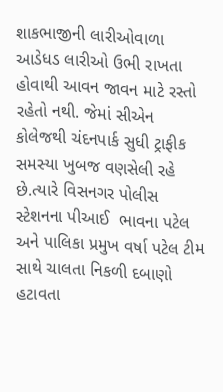શાકભાજીની લારીઓવાળા આડેધડ લારીઓ ઉભી રાખતા હોવાથી આવન જાવન માટે રસ્તો રહેતો નથી. જેમાં સીએન કોલેજથી ચંદનપાર્ક સુધી ટ્રાફીક સમસ્યા ખુબજ વણસેલી રહે છે.ત્યારે વિસનગર પોલીસ સ્ટેશનના પીઆઈ  ભાવના પટેલ અને પાલિકા પ્રમુખ વર્ષા પટેલ ટીમ સાથે ચાલતા નિકળી દબાણો હટાવતા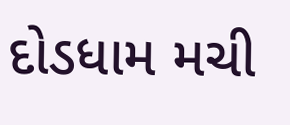દોડધામ મચી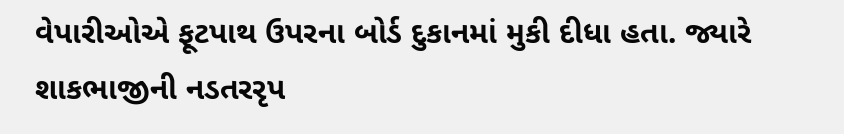વેપારીઓએ ફૂટપાથ ઉપરના બોર્ડ દુકાનમાં મુકી દીધા હતા. જ્યારે શાકભાજીની નડતરરૃપ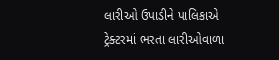લારીઓ ઉપાડીને પાલિકાએ ટ્રેક્ટરમાં ભરતા લારીઓવાળા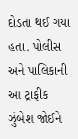દોડતા થઈ ગયા હતા. પોલીસ અને પાલિકાની આ ટ્રાફીક ઝુંબેશ જોઈને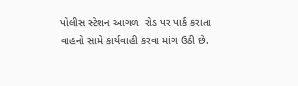પોલીસ સ્ટેશન આગળ  રોડ પર પાર્ક કરાતા વાહનો સામે કાર્યવાહી કરવા માંગ ઉઠી છે.